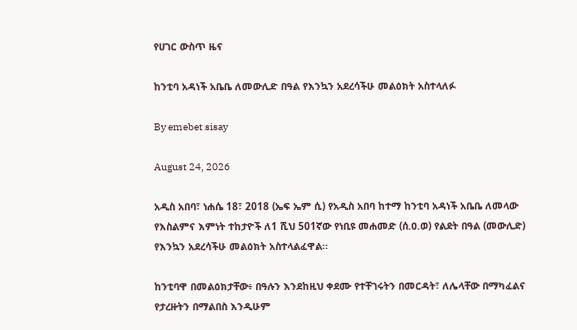የሀገር ውስጥ ዜና

ከንቲባ አዳነች አቤቤ ለመውሊድ በዓል የእንኳን አደረሳችሁ መልዕክት አስተላለፉ

By emebet sisay

August 24, 2026

አዲስ አበባ፣ ነሐሴ 18፣ 2018 (ኤፍ ኤም ሲ) የአዲስ አበባ ከተማ ከንቲባ አዳነች አቤቤ ለመላው የእስልምና እምነት ተከታዮች ለ1 ሺህ 501ኛው የነቢዩ መሐመድ (ሰ.ዐ.ወ) የልደት በዓል (መውሊድ) የእንኳን አደረሳችሁ መልዕክት አስተላልፈዋል፡፡

ከንቲባዋ በመልዕክታቸው፥ በዓሉን እንደከዚህ ቀደሙ የተቸገሩትን በመርዳት፣ ለሌላቸው በማካፈልና የታረዙትን በማልበስ እንዲሁም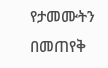የታመሙትን በመጠየቅ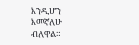እንዲሆን እመኛለሁ ብለዋል።